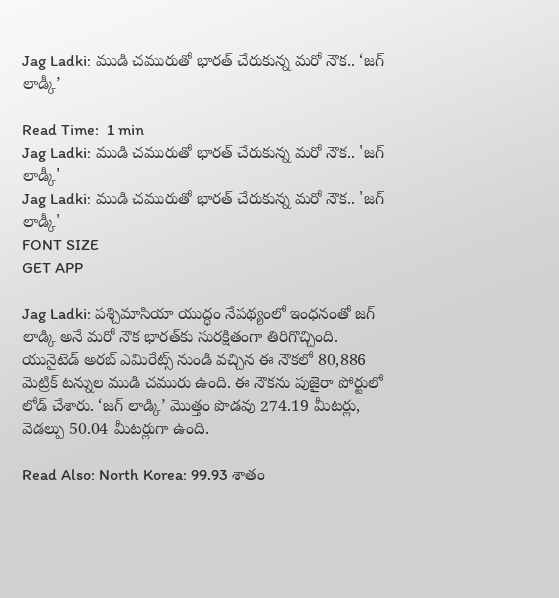Jag Ladki: ముడి చమురుతో భారత్ చేరుకున్న మరో నౌక.. ‘జగ్ లాడ్కీ’

Read Time:  1 min
Jag Ladki: ముడి చమురుతో భారత్ చేరుకున్న మరో నౌక.. 'జగ్ లాడ్కీ'
Jag Ladki: ముడి చమురుతో భారత్ చేరుకున్న మరో నౌక.. 'జగ్ లాడ్కీ'
FONT SIZE
GET APP

Jag Ladki: పశ్చిమాసియా యుద్ధం నేపథ్యంలో ఇంధనంతో జగ్ లాడ్కి అనే మరో నౌక భారత్‌కు సురక్షితంగా తిరిగొచ్చింది. యునైటెడ్ అరబ్ ఎమిరేట్స్ నుండి వచ్చిన ఈ నౌకలో 80,886 మెట్రిక్ టన్నుల ముడి చమురు ఉంది. ఈ నౌకను పుజైరా పోర్టులో లోడ్ చేశారు. ‘జగ్ లాడ్కి’ మొత్తం పొడవు 274.19 మీటర్లు, వెడల్పు 50.04 మీటర్లుగా ఉంది.

Read Also: North Korea: 99.93 శాతం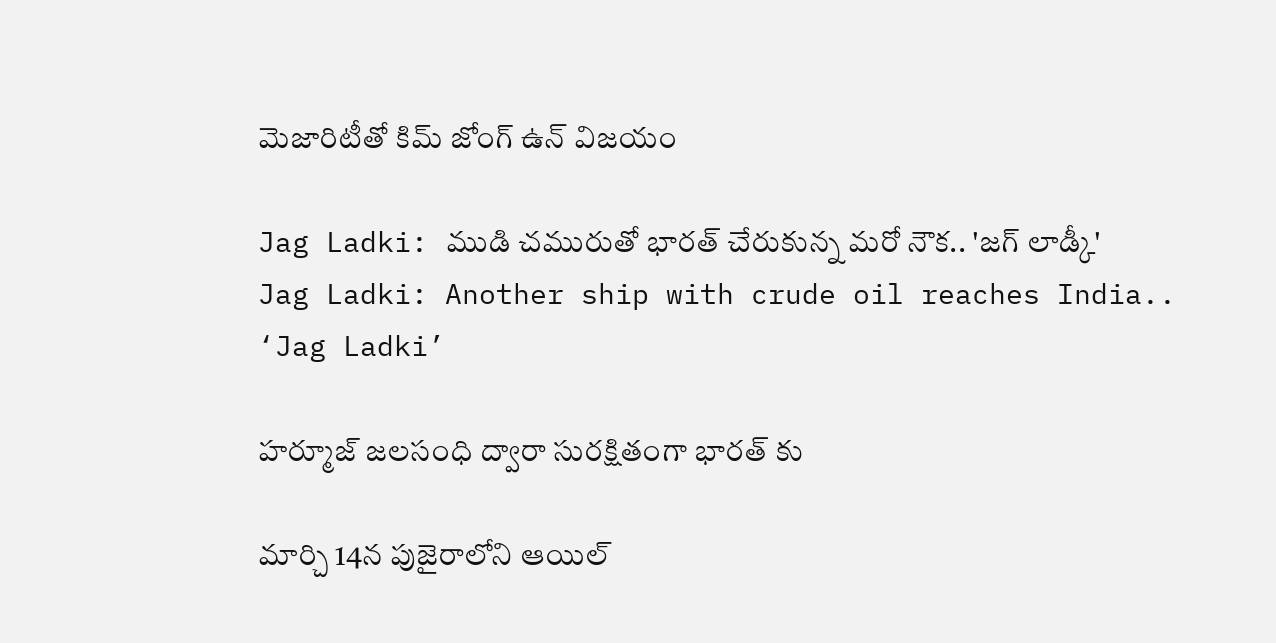మెజారిటీతో కిమ్ జోంగ్ ఉన్ విజయం

Jag Ladki: ముడి చమురుతో భారత్ చేరుకున్న మరో నౌక.. 'జగ్ లాడ్కీ'
Jag Ladki: Another ship with crude oil reaches India.. ‘Jag Ladki’

హర్మూజ్ జలసంధి ద్వారా సురక్షితంగా భారత్ కు

మార్చి 14న పుజైరాలోని ఆయిల్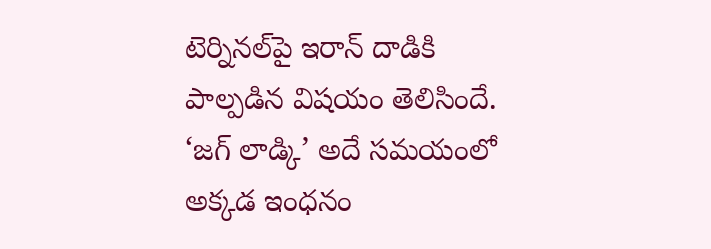టెర్నినల్‌పై ఇరాన్ దాడికి పాల్పడిన విషయం తెలిసిందే. ‘జగ్ లాడ్కి’ అదే సమయంలో అక్కడ ఇంధనం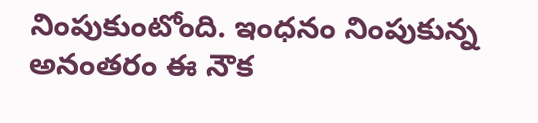నింపుకుంటోంది. ఇంధనం నింపుకున్న అనంతరం ఈ నౌక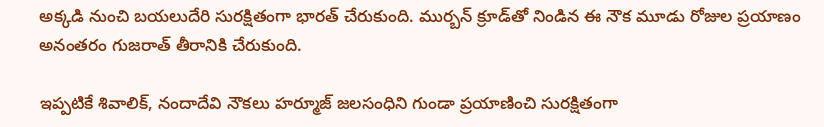అక్కడి నుంచి బయలుదేరి సురక్షితంగా భారత్ చేరుకుంది. ముర్బన్ క్రూడ్‌తో నిండిన ఈ నౌక మూడు రోజుల ప్రయాణం అనంతరం గుజరాత్ తీరానికి చేరుకుంది.

ఇప్పటికే శివాలిక్, నందాదేవి నౌకలు హర్మూజ్ జలసంధిని గుండా ప్రయాణించి సురక్షితంగా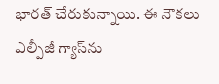భారత్ చేరుకున్నాయి. ఈ నౌకలు ఎల్పీజీ గ్యాస్‌ను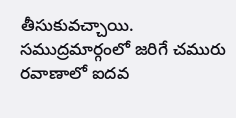తీసుకువచ్చాయి. సముద్రమార్గంలో జరిగే చమురు రవాణాలో ఐదవ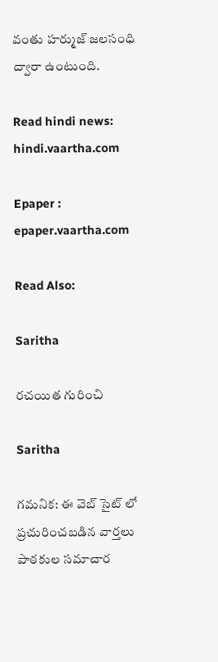వంతు హర్ముజ్ జలసంధి ద్వారా ఉంటుంది.

Read hindi news: hindi.vaartha.com

Epaper : epaper.vaartha.com

Read Also:

Saritha

రచయిత గురించి

Saritha

గమనిక: ఈ వెబ్ సైట్ లో ప్రచురించబడిన వార్తలు పాఠకుల సమాచార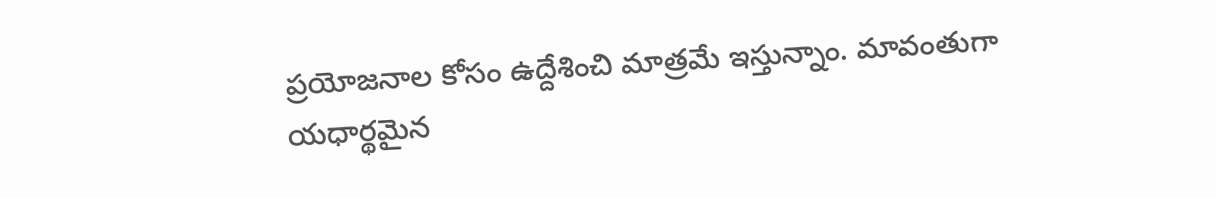ప్రయోజనాల కోసం ఉద్దేశించి మాత్రమే ఇస్తున్నాం. మావంతుగా యధార్థమైన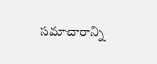సమాచారాన్ని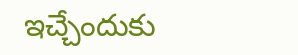ఇచ్చేందుకు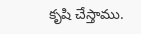కృషి చేస్తాము.